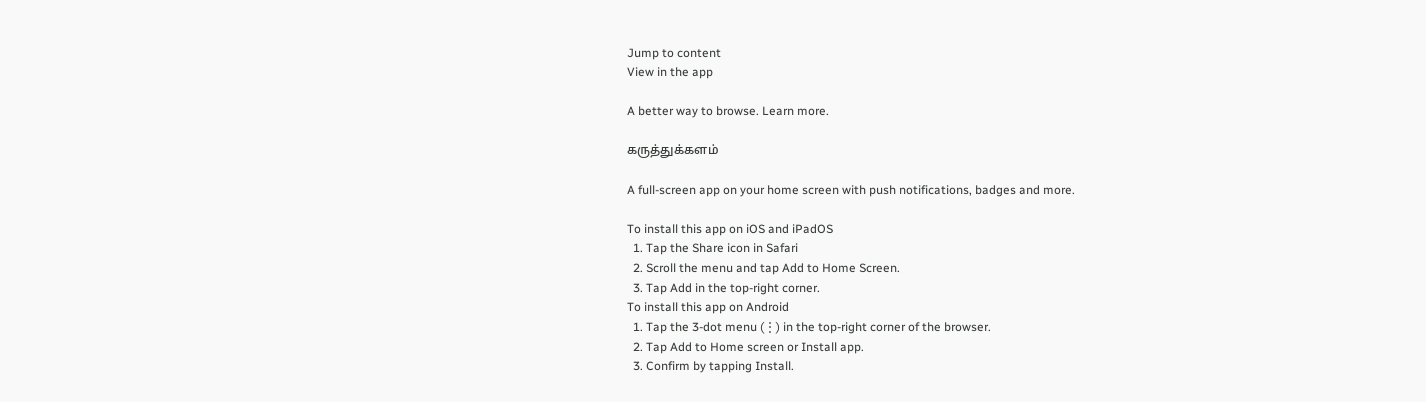Jump to content
View in the app

A better way to browse. Learn more.

கருத்துக்களம்

A full-screen app on your home screen with push notifications, badges and more.

To install this app on iOS and iPadOS
  1. Tap the Share icon in Safari
  2. Scroll the menu and tap Add to Home Screen.
  3. Tap Add in the top-right corner.
To install this app on Android
  1. Tap the 3-dot menu (⋮) in the top-right corner of the browser.
  2. Tap Add to Home screen or Install app.
  3. Confirm by tapping Install.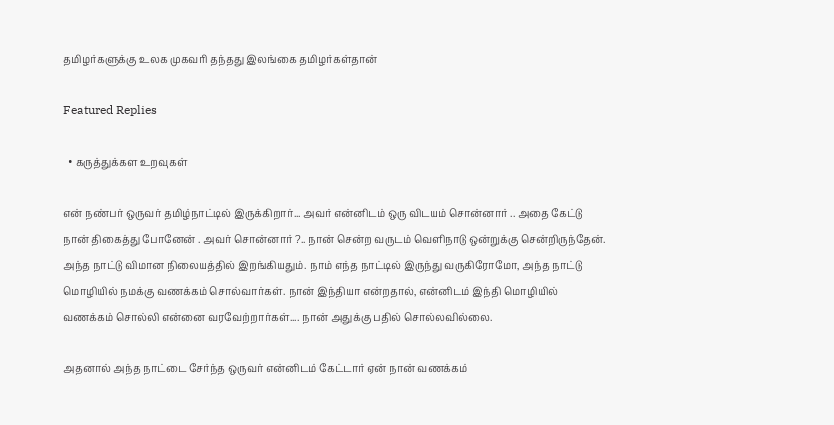தமிழர்களுக்கு உலக முகவரி தந்தது இலங்கை தமிழர்கள்தான்

Featured Replies

  • கருத்துக்கள உறவுகள்

என் நண்பர் ஒருவர் தமிழ்நாட்டில் இருக்கிறார்... அவர் என்னிடம் ஒரு விடயம் சொன்னார் .. அதை கேட்டு நான் திகைத்து போனேன் . அவர் சொன்னார் ?.. நான் சென்ற வருடம் வெளிநாடு ஒன்றுக்கு சென்றிருந்தேன். அந்த நாட்டு விமான நிலையத்தில் இறங்கியதும். நாம் எந்த நாட்டில் இருந்து வருகிரோமோ, அந்த நாட்டு மொழியில் நமக்கு வணக்கம் சொல்வார்கள். நான் இந்தியா என்றதால், என்னிடம் இந்தி மொழியில் வணக்கம் சொல்லி என்னை வரவேற்றார்கள்.... நான் அதுக்கு பதில் சொல்லவில்லை.

அதனால் அந்த நாட்டை சேர்ந்த ஒருவர் என்னிடம் கேட்டார் ஏன் நான் வணக்கம்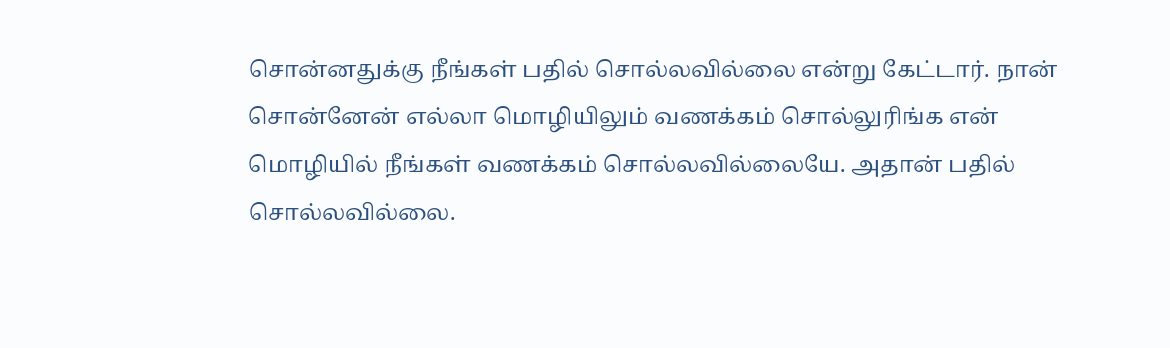சொன்னதுக்கு நீங்கள் பதில் சொல்லவில்லை என்று கேட்டார். நான் சொன்னேன் எல்லா மொழியிலும் வணக்கம் சொல்லுரிங்க என் மொழியில் நீங்கள் வணக்கம் சொல்லவில்லையே. அதான் பதில் சொல்லவில்லை.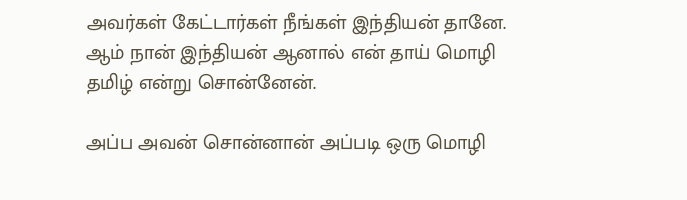அவர்கள் கேட்டார்கள் நீங்கள் இந்தியன் தானே. ஆம் நான் இந்தியன் ஆனால் என் தாய் மொழி தமிழ் என்று சொன்னேன்.

அப்ப அவன் சொன்னான் அப்படி ஒரு மொழி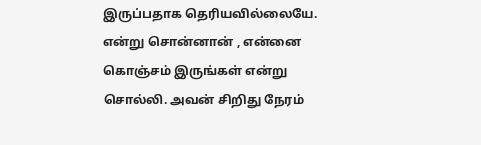இருப்பதாக தெரியவில்லையே. என்று சொன்னான் , என்னை கொஞ்சம் இருங்கள் என்று சொல்லி. அவன் சிறிது நேரம்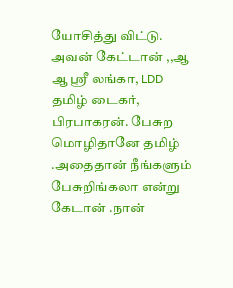யோசித்து விட்டு. அவன் கேட்டான் ,,ஆ ஆ ஸ்ரீ லங்கா, LDD தமிழ் டைகர், பிரபாகரன். பேசுற மொழிதானே தமிழ் .அதைதான் நீங்களும் பேசுறிங்கலா என்று கேடான் .நான்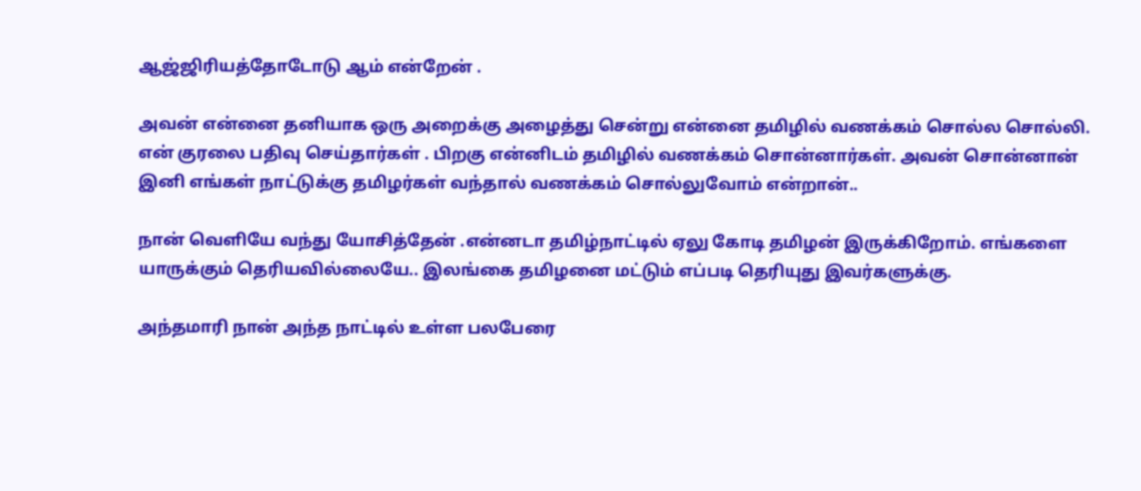ஆஜ்ஜிரியத்தோடோடு ஆம் என்றேன் .

அவன் என்னை தனியாக ஒரு அறைக்கு அழைத்து சென்று என்னை தமிழில் வணக்கம் சொல்ல சொல்லி. என் குரலை பதிவு செய்தார்கள் . பிறகு என்னிடம் தமிழில் வணக்கம் சொன்னார்கள். அவன் சொன்னான் இனி எங்கள் நாட்டுக்கு தமிழர்கள் வந்தால் வணக்கம் சொல்லுவோம் என்றான்..

நான் வெளியே வந்து யோசித்தேன் .என்னடா தமிழ்நாட்டில் ஏலு கோடி தமிழன் இருக்கிறோம். எங்களை யாருக்கும் தெரியவில்லையே.. இலங்கை தமிழனை மட்டும் எப்படி தெரியுது இவர்களுக்கு.

அந்தமாரி நான் அந்த நாட்டில் உள்ள பலபேரை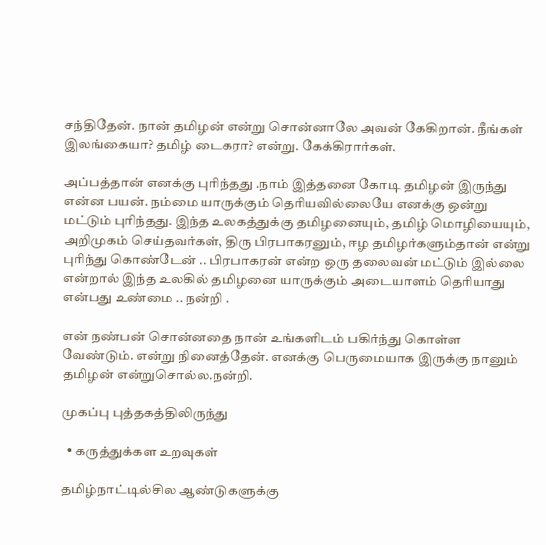சந்திதேன். நான் தமிழன் என்று சொன்னாலே அவன் கேகிறான். நீங்கள் இலங்கையா? தமிழ் டைகரா? என்று. கேக்கிரார்கள்.

அப்பத்தான் எனக்கு புரிந்தது .நாம் இத்தனை கோடி தமிழன் இருந்து என்ன பயன். நம்மை யாருக்கும் தெரியவில்லையே எனக்கு ஒன்று மட்டும் புரிந்தது. இந்த உலகத்துக்கு தமிழனையும், தமிழ் மொழியையும், அறிமுகம் செய்தவர்கள், திரு பிரபாகரனும், ஈழ தமிழர்களும்தான் என்று புரிந்து கொண்டேன் .. பிரபாகரன் என்ற ஒரு தலைவன் மட்டும் இல்லை என்றால் இந்த உலகில் தமிழனை யாருக்கும் அடையாளம் தெரியாது என்பது உண்மை .. நன்றி .

என் நண்பன் சொன்னதை நான் உங்களிடம் பகிர்ந்து கொள்ள வேண்டும். என்று நினைத்தேன். எனக்கு பெருமையாக இருக்கு நானும் தமிழன் என்றுசொல்ல.நன்றி.

முகப்பு புத்தகத்திலிருந்து

  • கருத்துக்கள உறவுகள்

தமிழ்நாட்டில்சில ஆண்டுகளுக்கு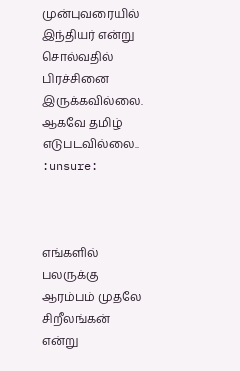முன்புவரையில் இந்தியர் என்று சொல்வதில் பிரச்சினை இருக்கவில்லை. ஆகவே தமிழ் எடுபடவில்லை.. :unsure:



எங்களில் பலருக்கு  ஆரம்பம் முதலே சிறீலங்கன் என்று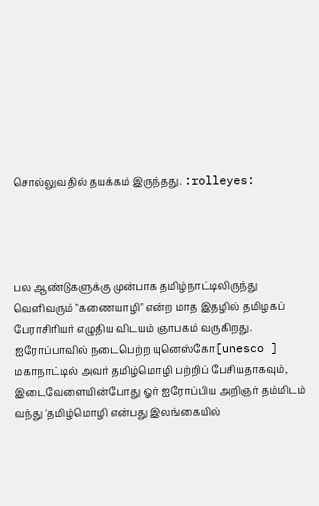சொல்லுவதில் தயக்கம் இருந்தது. :rolleyes:




பல ஆண்டுகளுக்கு முன்பாக தமிழ்நாட்டிலிருந்து வெளிவரும் "க‌ணையாழி" என்ற மாத இதழில் தமிழகப் பேராசிரியர் எழுதிய விடயம் ஞாபகம் வருகிறது.
ஐரோப்பாவில் நடைபெற்ற யுனெஸ்கோ[unesco ] மகாநாட்டில் அவர் தமிழ்மொழி பற்றிப் பேசியதாகவும், இடைவேளையின்போது ஓர் ஐரோப்பிய அறிஞர் தம்மிடம்
வந்து 'தமிழ்மொழி என்பது இலங்கையில்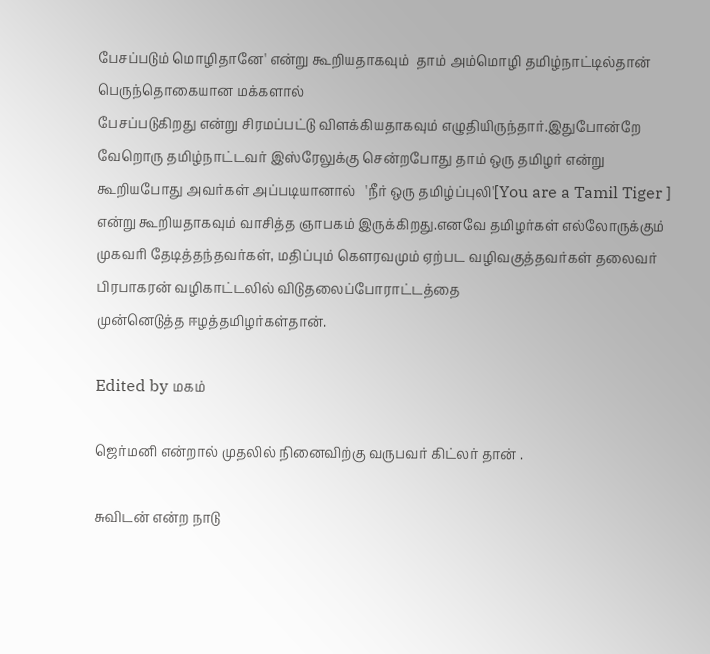பேசப்படும் மொழிதானே' என்று கூறியதாகவும்  தாம் அம்மொழி தமிழ்நாட்டில்தான் பெருந்தொகையான மக்களால்
பேசப்படுகிறது என்று சிரமப்பட்டு விளக்கியதாகவும் எழுதியிருந்தார்.இதுபோன்றே வேறொரு தமிழ்நாட்டவர் இஸ்ரேலுக்கு சென்றபோது தாம் ஒரு தமிழர் என்று
கூறியபோது அவர்கள் அப்படியானால்   'நீர் ஒரு தமிழ்ப்புலி'[You are a Tamil Tiger ]  என்று கூறியதாகவும் வாசித்த ஞாபகம் இருக்கிறது.எனவே தமிழர்கள் எல்லோருக்கும் முகவரி தேடித்தந்தவர்கள், மதிப்பும் கௌரவமும் ஏற்பட வழிவகுத்தவர்கள் தலைவர் பிரபாகரன் வழிகாட்டலில் விடுதலைப்போராட்டத்தை
முன்னெடுத்த‌ ஈழத்தமிழர்கள்தான்.

Edited by மகம்

ஜெர்மனி என்றால் முதலில் நினைவிற்கு வருபவர் கிட்லர் தான் .

சுவிடன் என்ற நாடு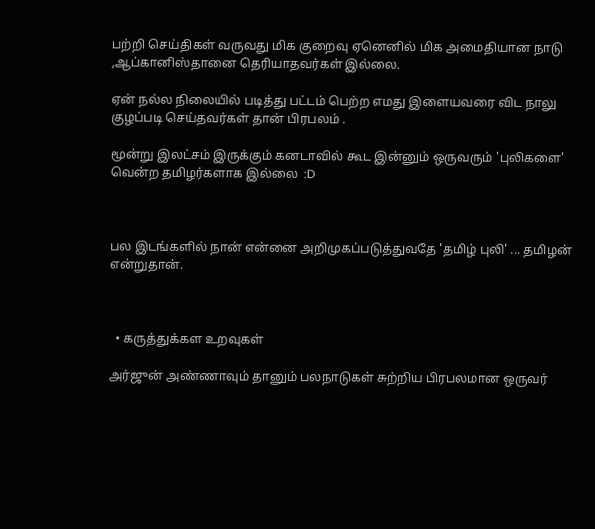பற்றி செய்திகள் வருவது மிக குறைவு ஏனெனில் மிக அமைதியான நாடு ,ஆப்கானிஸ்தானை தெரியாதவர்கள் இல்லை.

ஏன் நல்ல நிலையில் படித்து பட்டம் பெற்ற எமது இளையவரை விட நாலு குழப்படி செய்தவர்கள் தான் பிரபலம் .

மூன்று இலட்சம் இருக்கும் கனடாவில் கூட இன்னும் ஒருவரும் 'புலிகளை' வென்ற தமிழர்களாக இல்லை  :D



பல இடங்களில் நான் என்னை அறிமுகப்படுத்துவதே 'தமிழ் புலி' ... தமிழன் என்றுதான்.



  • கருத்துக்கள உறவுகள்

அர்ஜுன் அண்ணாவும் தானும் பலநாடுகள் சுற்றிய பிரபலமான ஒருவர்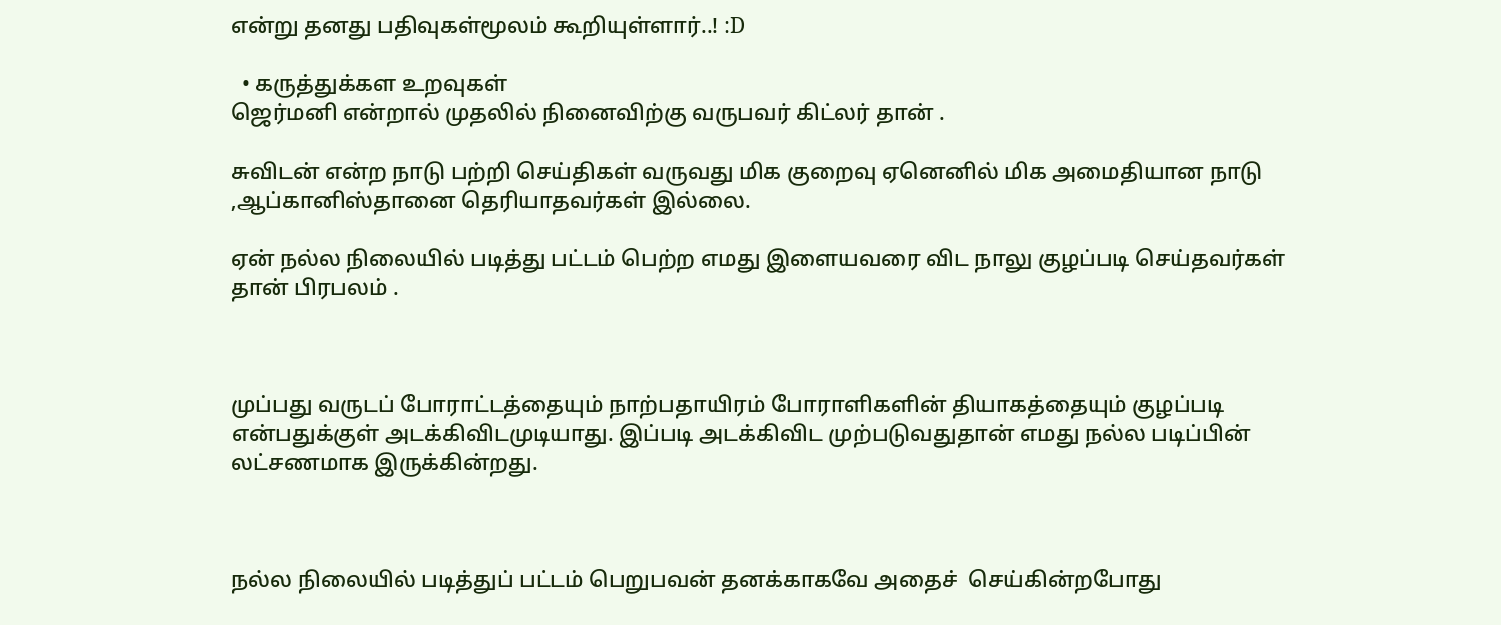என்று தனது பதிவுகள்மூலம் கூறியுள்ளார்..! :D

  • கருத்துக்கள உறவுகள்
ஜெர்மனி என்றால் முதலில் நினைவிற்கு வருபவர் கிட்லர் தான் .

சுவிடன் என்ற நாடு பற்றி செய்திகள் வருவது மிக குறைவு ஏனெனில் மிக அமைதியான நாடு ,ஆப்கானிஸ்தானை தெரியாதவர்கள் இல்லை.

ஏன் நல்ல நிலையில் படித்து பட்டம் பெற்ற எமது இளையவரை விட நாலு குழப்படி செய்தவர்கள் தான் பிரபலம் .



முப்பது வருடப் போராட்டத்தையும் நாற்பதாயிரம் போராளிகளின் தியாகத்தையும் குழப்படி என்பதுக்குள் அடக்கிவிடமுடியாது. இப்படி அடக்கிவிட முற்படுவதுதான் எமது நல்ல படிப்பின் லட்சணமாக இருக்கின்றது.



நல்ல நிலையில் படித்துப் பட்டம் பெறுபவன் தனக்காகவே அதைச்  செய்கின்றபோது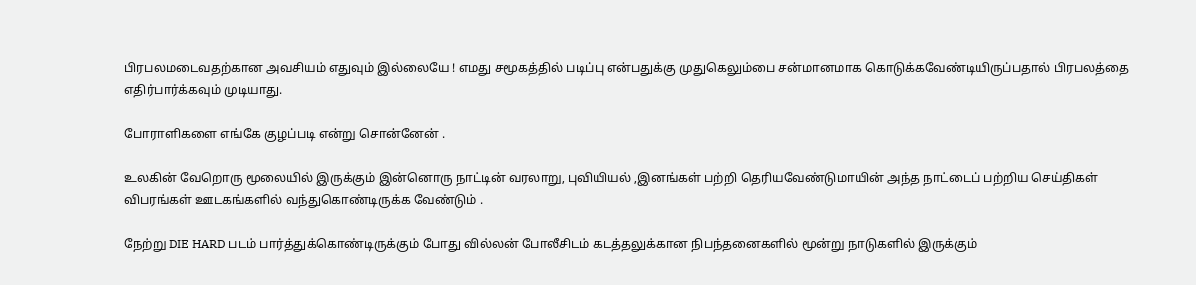பிரபலமடைவதற்கான அவசியம் எதுவும் இல்லையே ! எமது சமூகத்தில் படிப்பு என்பதுக்கு முதுகெலும்பை சன்மானமாக கொடுக்கவேண்டியிருப்பதால் பிரபலத்தை எதிர்பார்க்கவும் முடியாது.

போராளிகளை எங்கே குழப்படி என்று சொன்னேன் .

உலகின் வேறொரு மூலையில் இருக்கும் இன்னொரு நாட்டின் வரலாறு, புவியியல் ,இனங்கள் பற்றி தெரியவேண்டுமாயின் அந்த நாட்டைப் பற்றிய செய்திகள் விபரங்கள் ஊடகங்களில் வந்துகொண்டிருக்க வேண்டும் .

நேற்று DIE HARD படம் பார்த்துக்கொண்டிருக்கும் போது வில்லன் போலீசிடம் கடத்தலுக்கான நிபந்தனைகளில் மூன்று நாடுகளில் இருக்கும்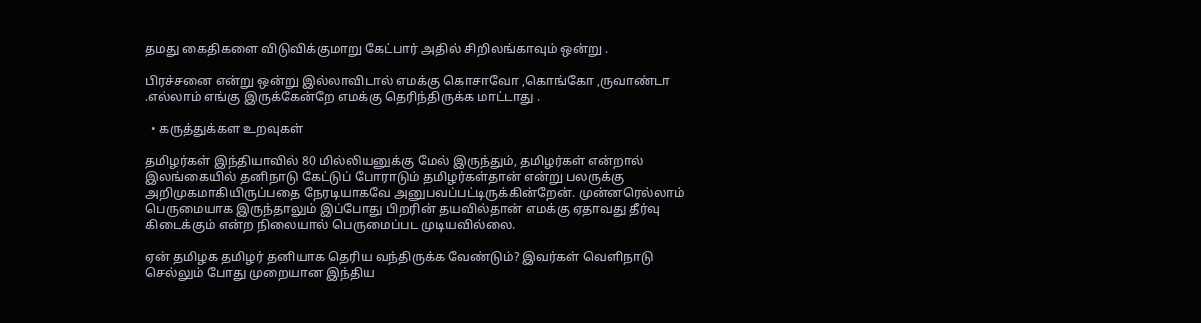தமது கைதிகளை விடுவிக்குமாறு கேட்பார் அதில் சிறிலங்காவும் ஒன்று .

பிரச்சனை என்று ஒன்று இல்லாவிடால் எமக்கு கொசாவோ ,கொங்கோ ,ருவாண்டா .எல்லாம் எங்கு இருக்கேன்றே எமக்கு தெரிந்திருக்க மாட்டாது .

  • கருத்துக்கள உறவுகள்

தமிழர்கள் இந்தியாவில் 80 மில்லியனுக்கு மேல் இருந்தும், தமிழர்கள் என்றால் இலங்கையில் தனிநாடு கேட்டுப் போராடும் தமிழர்கள்தான் என்று பலருக்கு அறிமுகமாகியிருப்பதை நேரடியாகவே அனுபவப்பட்டிருக்கின்றேன். முன்னரெல்லாம் பெருமையாக இருந்தாலும் இப்போது பிறரின் தயவில்தான் எமக்கு ஏதாவது தீர்வு கிடைக்கும் என்ற நிலையால் பெருமைப்பட முடியவில்லை.

ஏன் தமிழக தமிழர் தனியாக தெரிய வந்திருக்க வேண்டும்? இவர்கள் வெளிநாடு செல்லும் போது முறையான இந்திய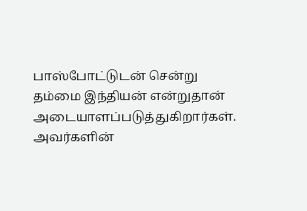பாஸ்போட்டுடன் சென்று தம்மை இந்தியன் என்றுதான் அடையாளப்படுத்துகிறார்கள். அவர்களின்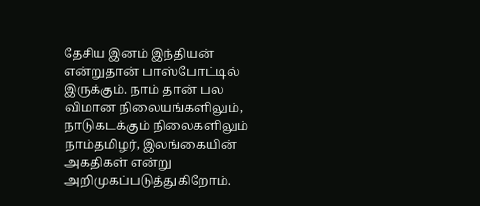தேசிய இனம் இந்தியன் என்றுதான் பாஸ்போட்டில் இருக்கும். நாம் தான் பல விமான நிலையங்களிலும், நாடுகடக்கும் நிலைகளிலும் நாம்தமிழர், இலங்கையின் அகதிகள் என்று அறிமுகப்படுத்துகிறோம்.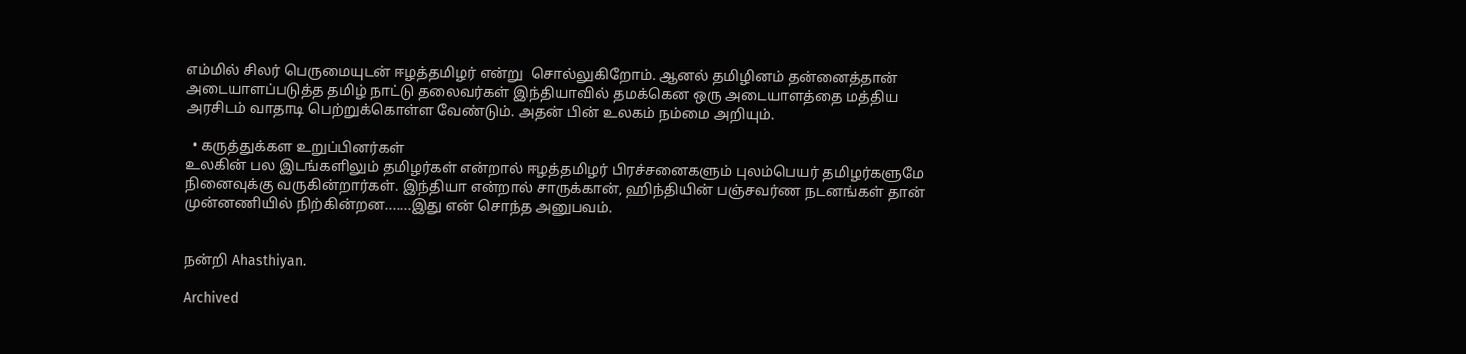எம்மில் சிலர் பெருமையுடன் ஈழத்தமிழர் என்று  சொல்லுகிறோம். ஆனல் தமிழினம் தன்னைத்தான் அடையாளப்படுத்த தமிழ் நாட்டு தலைவர்கள் இந்தியாவில் தமக்கென ஒரு அடையாளத்தை மத்திய அரசிடம் வாதாடி பெற்றுக்கொள்ள வேண்டும். அதன் பின் உலகம் நம்மை அறியும்.

  • கருத்துக்கள உறுப்பினர்கள்
உலகின் பல இடங்களிலும் தமிழர்கள் என்றால் ஈழத்தமிழர் பிரச்சனைகளும் புலம்பெயர் தமிழர்களுமே நினைவுக்கு வருகின்றார்கள். இந்தியா என்றால் சாருக்கான், ஹிந்தியின் பஞ்சவர்ண நடனங்கள் தான் முன்னணியில் நிற்கின்றன.......இது என் சொந்த அனுபவம்.


நன்றி Ahasthiyan.

Archived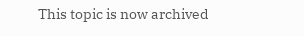This topic is now archived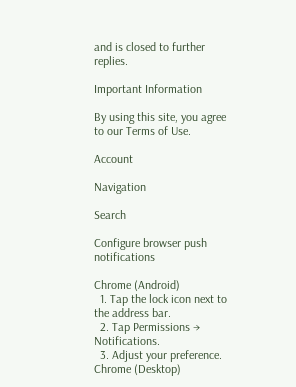and is closed to further replies.

Important Information

By using this site, you agree to our Terms of Use.

Account

Navigation

Search

Configure browser push notifications

Chrome (Android)
  1. Tap the lock icon next to the address bar.
  2. Tap Permissions → Notifications.
  3. Adjust your preference.
Chrome (Desktop)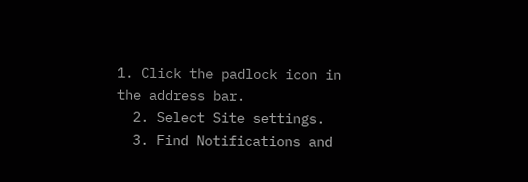1. Click the padlock icon in the address bar.
  2. Select Site settings.
  3. Find Notifications and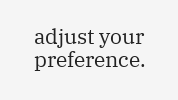adjust your preference.